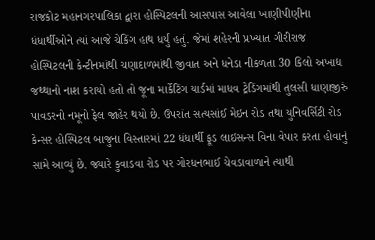રાજકોટ મહાનગરપાલિકા દ્વારા હોસ્પિટલની આસપાસ આવેલા ખાણીપીણીના ધંધાર્થીઓને ત્યાં આજે ચેકિંગ હાથ ધર્યું હતું. જેમાં શહેરની પ્રખ્યાત ગીરીરાજ હોસ્પિટલની કેન્ટીનમાંથી ચણાદાળમાંથી જીવાત અને ધનેડા નીકળતા 30 કિલો અખાદ્ય જથ્થાનો નાશ કરાયો હતો તો જૂના માર્કેટિંગ યાર્ડમાં માધવ ટ્રેડિંગમાંથી તુલસી ધાણાજીરું પાવડરનો નમૂનો ફેલ જાહેર થયો છે. ઉપરાંત સત્યસાંઈ મેઇન રોડ તથા યુનિવર્સિટી રોડ કેન્સર હોસ્પિટલ બાજુના વિસ્તારમાં 22 ધંધાર્થી ફૂડ લાઇસન્સ વિના વેપાર કરતા હોવાનું સામે આવ્યું છે. જ્યારે કુવાડવા રોડ પર ગોરધનભાઈ ચેવડાવાળાને ત્યાથી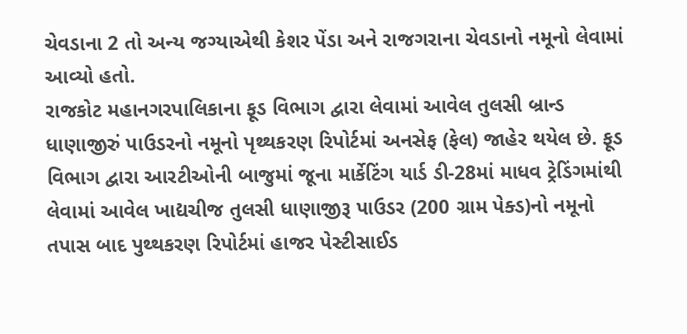ચેવડાના 2 તો અન્ય જગ્યાએથી કેશર પેંડા અને રાજગરાના ચેવડાનો નમૂનો લેવામાં આવ્યો હતો.
રાજકોટ મહાનગરપાલિકાના ફૂડ વિભાગ દ્વારા લેવામાં આવેલ તુલસી બ્રાન્ડ ધાણાજીરું પાઉડરનો નમૂનો પૃથ્થકરણ રિપોર્ટમાં અનસેફ (ફેલ) જાહેર થયેલ છે. ફૂડ વિભાગ દ્વારા આરટીઓની બાજુમાં જૂના માર્કેટિંગ યાર્ડ ડી-28માં માધવ ટ્રેડિંગમાંથી લેવામાં આવેલ ખાદ્યચીજ તુલસી ધાણાજીરૂ પાઉડર (200 ગ્રામ પેક્ડ)નો નમૂનો તપાસ બાદ પુથ્થકરણ રિપોર્ટમાં હાજર પેસ્ટીસાઈડ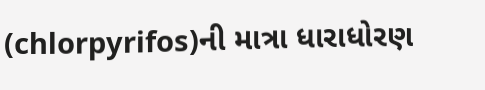(chlorpyrifos)ની માત્રા ધારાધોરણ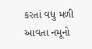કરતાં વધુ મળી આવતા નમૂનો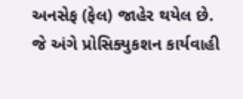અનસેફ (ફેલ) જાહેર થયેલ છે. જે અંગે પ્રોસિક્યુકશન કાર્યવાહી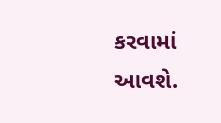કરવામાં આવશે.